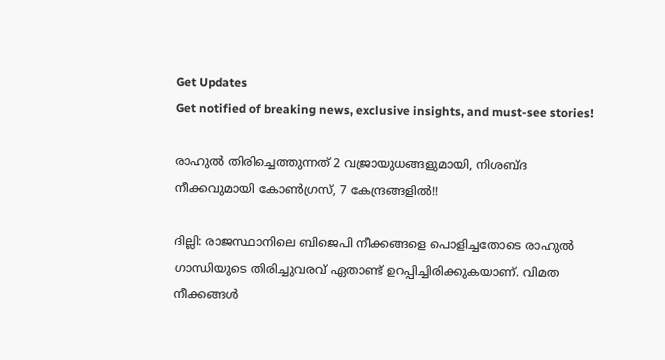Get Updates
Get notified of breaking news, exclusive insights, and must-see stories!

രാഹുല്‍ തിരിച്ചെത്തുന്നത് 2 വജ്രായുധങ്ങളുമായി, നിശബ്ദ നീക്കവുമായി കോണ്‍ഗ്രസ്, 7 കേന്ദ്രങ്ങളില്‍!!

ദില്ലി: രാജസ്ഥാനിലെ ബിജെപി നീക്കങ്ങളെ പൊളിച്ചതോടെ രാഹുല്‍ ഗാന്ധിയുടെ തിരിച്ചുവരവ് ഏതാണ്ട് ഉറപ്പിച്ചിരിക്കുകയാണ്. വിമത നീക്കങ്ങള്‍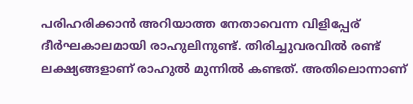പരിഹരിക്കാന്‍ അറിയാത്ത നേതാവെന്ന വിളിപ്പേര് ദീര്‍ഘകാലമായി രാഹുലിനുണ്ട്. തിരിച്ചുവരവില്‍ രണ്ട് ലക്ഷ്യങ്ങളാണ് രാഹുല്‍ മുന്നില്‍ കണ്ടത്. അതിലൊന്നാണ്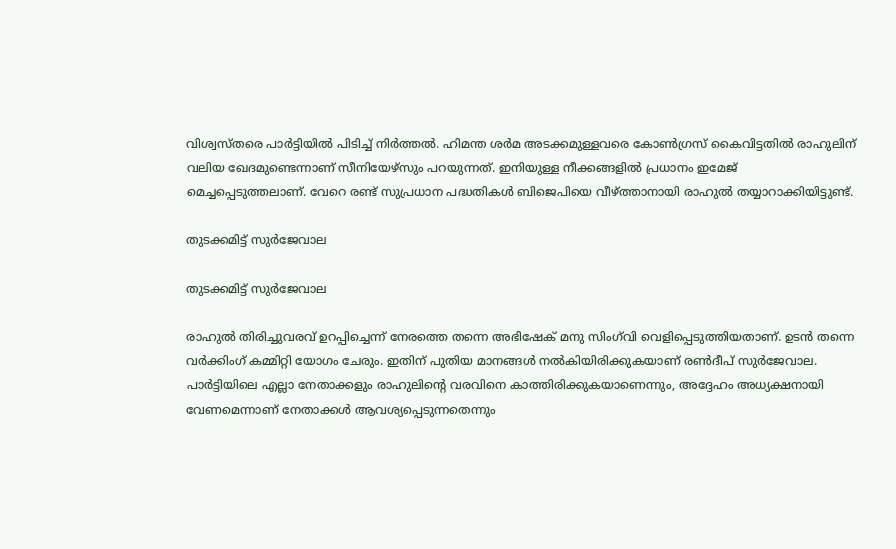വിശ്വസ്തരെ പാര്‍ട്ടിയില്‍ പിടിച്ച് നിര്‍ത്തല്‍. ഹിമന്ത ശര്‍മ അടക്കമുള്ളവരെ കോണ്‍ഗ്രസ് കൈവിട്ടതില്‍ രാഹുലിന് വലിയ ഖേദമുണ്ടെന്നാണ് സീനിയേഴ്‌സും പറയുന്നത്. ഇനിയുള്ള നീക്കങ്ങളില്‍ പ്രധാനം ഇമേജ് മെച്ചപ്പെടുത്തലാണ്. വേറെ രണ്ട് സുപ്രധാന പദ്ധതികള്‍ ബിജെപിയെ വീഴ്ത്താനായി രാഹുല്‍ തയ്യാറാക്കിയിട്ടുണ്ട്.

തുടക്കമിട്ട് സുര്‍ജേവാല

തുടക്കമിട്ട് സുര്‍ജേവാല

രാഹുല്‍ തിരിച്ചുവരവ് ഉറപ്പിച്ചെന്ന് നേരത്തെ തന്നെ അഭിഷേക് മനു സിംഗ്‌വി വെളിപ്പെടുത്തിയതാണ്. ഉടന്‍ തന്നെ വര്‍ക്കിംഗ് കമ്മിറ്റി യോഗം ചേരും. ഇതിന് പുതിയ മാനങ്ങള്‍ നല്‍കിയിരിക്കുകയാണ് രണ്‍ദീപ് സുര്‍ജേവാല. പാര്‍ട്ടിയിലെ എല്ലാ നേതാക്കളും രാഹുലിന്റെ വരവിനെ കാത്തിരിക്കുകയാണെന്നും, അദ്ദേഹം അധ്യക്ഷനായി വേണമെന്നാണ് നേതാക്കള്‍ ആവശ്യപ്പെടുന്നതെന്നും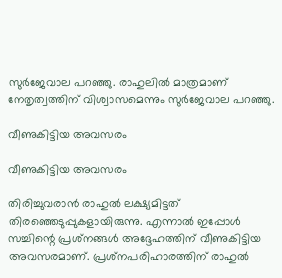സുര്‍ജേവാല പറഞ്ഞു. രാഹുലില്‍ മാത്രമാണ് നേതൃത്വത്തിന് വിശ്വാസമെന്നും സുര്‍ജേവാല പറഞ്ഞു.

വീണുകിട്ടിയ അവസരം

വീണുകിട്ടിയ അവസരം

തിരിച്ചുവരാന്‍ രാഹുല്‍ ലക്ഷ്യമിട്ടത് തിരഞ്ഞെടുപ്പുകളായിരുന്നു. എന്നാല്‍ ഇപ്പോള്‍ സച്ചിന്റെ പ്രശ്‌നങ്ങള്‍ അദ്ദേഹത്തിന് വീണുകിട്ടിയ അവസരമാണ്. പ്രശ്‌നപരിഹാരത്തിന് രാഹുല്‍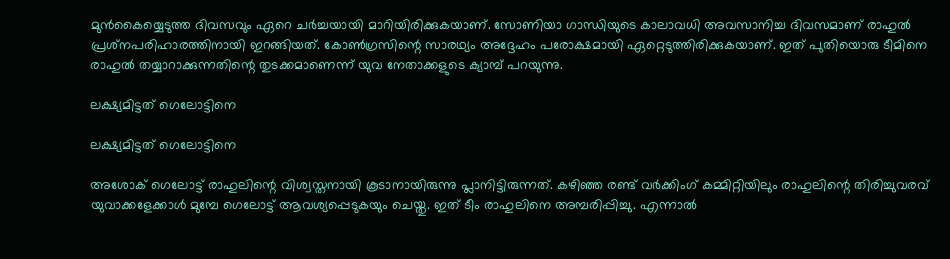മുന്‍കൈയ്യെടുത്ത ദിവസവും ഏറെ ചര്‍ച്ചയായി മാറിയിരിക്കുകയാണ്. സോണിയാ ഗാന്ധിയുടെ കാലാവധി അവസാനിച്ച ദിവസമാണ് രാഹുല്‍ പ്രശ്‌നപരിഹാരത്തിനായി ഇറങ്ങിയത്. കോണ്‍ഗ്രസിന്റെ സാരഥ്യം അദ്ദേഹം പരോക്ഷമായി ഏറ്റെടുത്തിരിക്കുകയാണ്. ഇത് പുതിയൊരു ടീമിനെ രാഹുല്‍ തയ്യാറാക്കുന്നതിന്റെ തുടക്കമാണെന്ന് യുവ നേതാക്കളുടെ ക്യാമ്പ് പറയുന്നു.

ലക്ഷ്യമിട്ടത് ഗെലോട്ടിനെ

ലക്ഷ്യമിട്ടത് ഗെലോട്ടിനെ

അശോക് ഗെലോട്ട് രാഹുലിന്റെ വിശ്വസ്തനായി കൂടാനായിരുന്നു പ്ലാനിട്ടിരുന്നത്. കഴിഞ്ഞ രണ്ട് വര്‍ക്കിംഗ് കമ്മിറ്റിയിലും രാഹുലിന്റെ തിരിച്ചുവരവ് യുവാക്കളേക്കാള്‍ മുമ്പേ ഗെലോട്ട് ആവശ്യപ്പെടുകയും ചെയ്തു. ഇത് ടീം രാഹുലിനെ അമ്പരിപ്പിച്ചു. എന്നാല്‍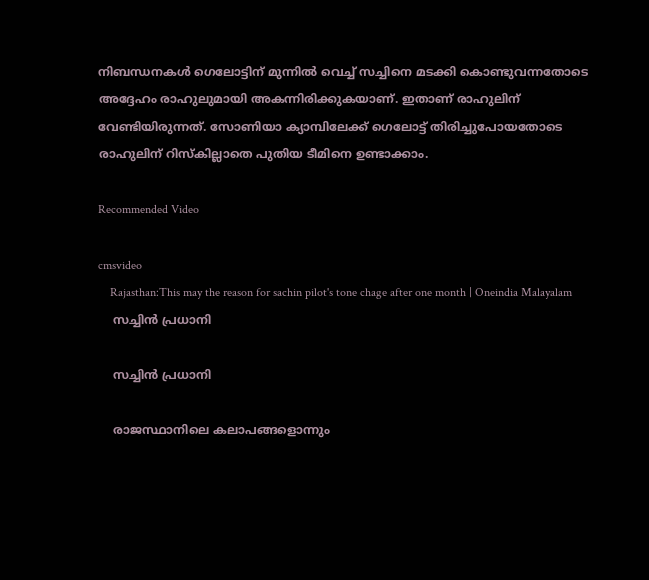നിബന്ധനകള്‍ ഗെലോട്ടിന് മുന്നില്‍ വെച്ച് സച്ചിനെ മടക്കി കൊണ്ടുവന്നതോടെ അദ്ദേഹം രാഹുലുമായി അകന്നിരിക്കുകയാണ്. ഇതാണ് രാഹുലിന് വേണ്ടിയിരുന്നത്. സോണിയാ ക്യാമ്പിലേക്ക് ഗെലോട്ട് തിരിച്ചുപോയതോടെ രാഹുലിന് റിസ്‌കില്ലാതെ പുതിയ ടീമിനെ ഉണ്ടാക്കാം.

Recommended Video

cmsvideo
    Rajasthan:This may the reason for sachin pilot's tone chage after one month | Oneindia Malayalam
    സച്ചിന്‍ പ്രധാനി

    സച്ചിന്‍ പ്രധാനി

    രാജസ്ഥാനിലെ കലാപങ്ങളൊന്നും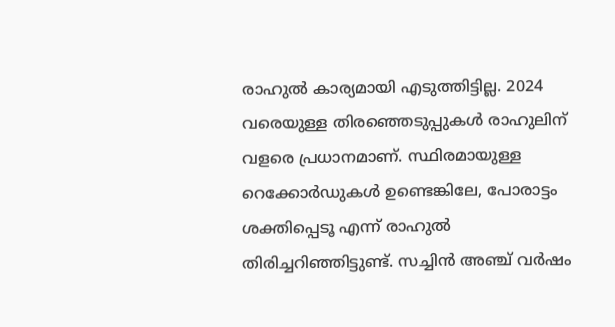രാഹുല്‍ കാര്യമായി എടുത്തിട്ടില്ല. 2024 വരെയുള്ള തിരഞ്ഞെടുപ്പുകള്‍ രാഹുലിന് വളരെ പ്രധാനമാണ്. സ്ഥിരമായുള്ള റെക്കോര്‍ഡുകള്‍ ഉണ്ടെങ്കിലേ, പോരാട്ടം ശക്തിപ്പെടൂ എന്ന് രാഹുല്‍ തിരിച്ചറിഞ്ഞിട്ടുണ്ട്. സച്ചിന്‍ അഞ്ച് വര്‍ഷം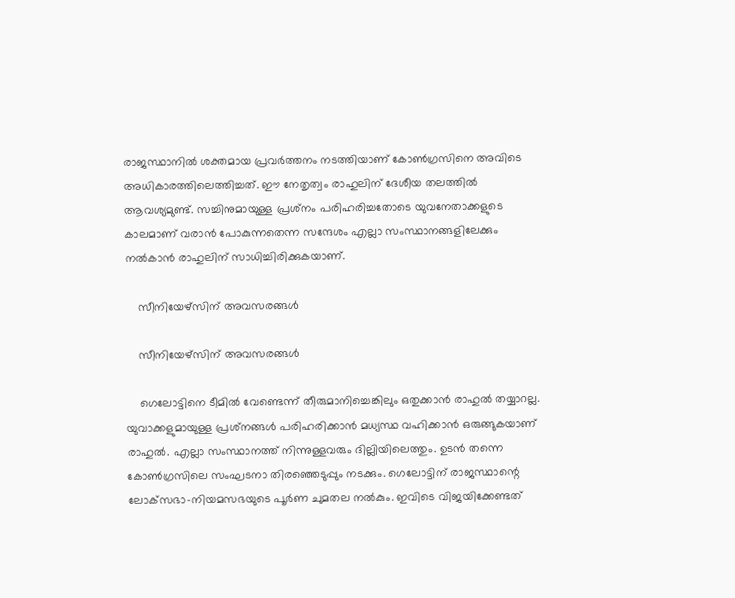രാജസ്ഥാനില്‍ ശക്തമായ പ്രവര്‍ത്തനം നടത്തിയാണ് കോണ്‍ഗ്രസിനെ അവിടെ അധികാരത്തിലെത്തിച്ചത്. ഈ നേതൃത്വം രാഹുലിന് ദേശീയ തലത്തില്‍ ആവശ്യമുണ്ട്. സച്ചിനുമായുള്ള പ്രശ്‌നം പരിഹരിച്ചതോടെ യുവനേതാക്കളുടെ കാലമാണ് വരാന്‍ പോകുന്നതെന്ന സന്ദേശം എല്ലാ സംസ്ഥാനങ്ങളിലേക്കും നല്‍കാന്‍ രാഹുലിന് സാധിച്ചിരിക്കുകയാണ്.

    സീനിയേഴ്‌സിന് അവസരങ്ങള്‍

    സീനിയേഴ്‌സിന് അവസരങ്ങള്‍

    ഗെലോട്ടിനെ ടീമില്‍ വേണ്ടെന്ന് തീരുമാനിച്ചെങ്കിലും ഒതുക്കാന്‍ രാഹുല്‍ തയ്യാറല്ല. യുവാക്കളുമായുള്ള പ്രശ്‌നങ്ങള്‍ പരിഹരിക്കാന്‍ മധ്യസ്ഥ വഹിക്കാന്‍ ഒരുങ്ങുകയാണ് രാഹുല്‍. എല്ലാ സംസ്ഥാനത്ത് നിന്നുള്ളവരും ദില്ലിയിലെത്തും. ഉടന്‍ തന്നെ കോണ്‍ഗ്രസിലെ സംഘടനാ തിരഞ്ഞെടുപ്പും നടക്കും. ഗെലോട്ടിന് രാജസ്ഥാന്റെ ലോക്‌സഭാ-നിയമസഭയുടെ പൂര്‍ണ ചുമതല നല്‍കും. ഇവിടെ വിജയിക്കേണ്ടത്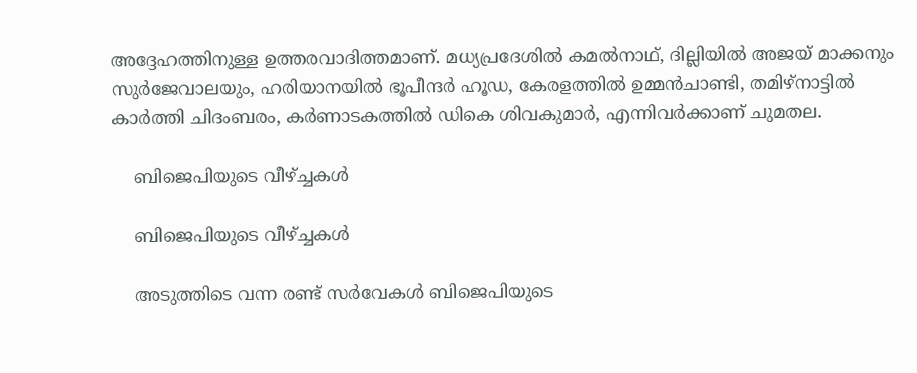അദ്ദേഹത്തിനുള്ള ഉത്തരവാദിത്തമാണ്. മധ്യപ്രദേശില്‍ കമല്‍നാഥ്, ദില്ലിയില്‍ അജയ് മാക്കനും സുര്‍ജേവാലയും, ഹരിയാനയില്‍ ഭൂപീന്ദര്‍ ഹൂഡ, കേരളത്തില്‍ ഉമ്മന്‍ചാണ്ടി, തമിഴ്‌നാട്ടില്‍ കാര്‍ത്തി ചിദംബരം, കര്‍ണാടകത്തില്‍ ഡികെ ശിവകുമാര്‍, എന്നിവര്‍ക്കാണ് ചുമതല.

    ബിജെപിയുടെ വീഴ്ച്ചകള്‍

    ബിജെപിയുടെ വീഴ്ച്ചകള്‍

    അടുത്തിടെ വന്ന രണ്ട് സര്‍വേകള്‍ ബിജെപിയുടെ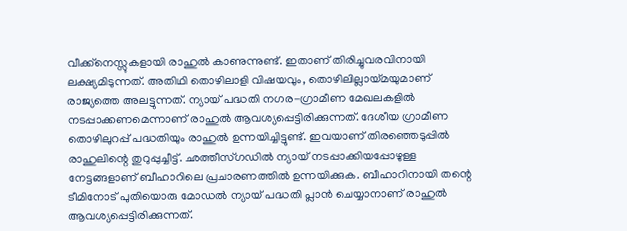വീക്ക്‌നെസ്സുകളായി രാഹുല്‍ കാണുന്നുണ്ട്. ഇതാണ് തിരിച്ചുവരവിനായി ലക്ഷ്യമിടുന്നത്. അതിഥി തൊഴിലാളി വിഷയവും, തൊഴിലില്ലായ്മയുമാണ് രാജ്യത്തെ അലട്ടുന്നത്. ന്യായ് പദ്ധതി നഗര-ഗ്രാമീണ മേഖലകളില്‍ നടപ്പാക്കണമെന്നാണ് രാഹുല്‍ ആവശ്യപ്പെട്ടിരിക്കുന്നത്. ദേശീയ ഗ്രാമീണ തൊഴിലുറപ്പ് പദ്ധതിയും രാഹുല്‍ ഉന്നയിച്ചിട്ടുണ്ട്. ഇവയാണ് തിരഞ്ഞെടുപ്പില്‍ രാഹുലിന്റെ തുറുപ്പുച്ചീട്ട്. ഛത്തീസ്ഗഡില്‍ ന്യായ് നടപ്പാക്കിയപ്പോഴുള്ള നേട്ടങ്ങളാണ് ബീഹാറിലെ പ്രചാരണത്തില്‍ ഉന്നയിക്കുക. ബീഹാറിനായി തന്റെ ടീമിനോട് പുതിയൊരു മോഡല്‍ ന്യായ് പദ്ധതി പ്ലാന്‍ ചെയ്യാനാണ് രാഹുല്‍ ആവശ്യപ്പെട്ടിരിക്കുന്നത്.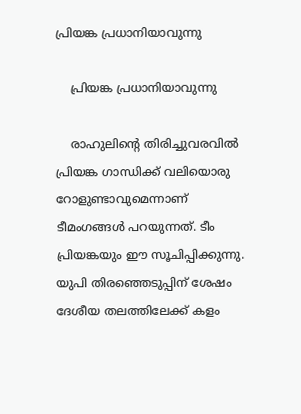പ്രിയങ്ക പ്രധാനിയാവുന്നു

    പ്രിയങ്ക പ്രധാനിയാവുന്നു

    രാഹുലിന്റെ തിരിച്ചുവരവില്‍ പ്രിയങ്ക ഗാന്ധിക്ക് വലിയൊരു റോളുണ്ടാവുമെന്നാണ് ടീമംഗങ്ങള്‍ പറയുന്നത്. ടീം പ്രിയങ്കയും ഈ സൂചിപ്പിക്കുന്നു. യുപി തിരഞ്ഞെടുപ്പിന് ശേഷം ദേശീയ തലത്തിലേക്ക് കളം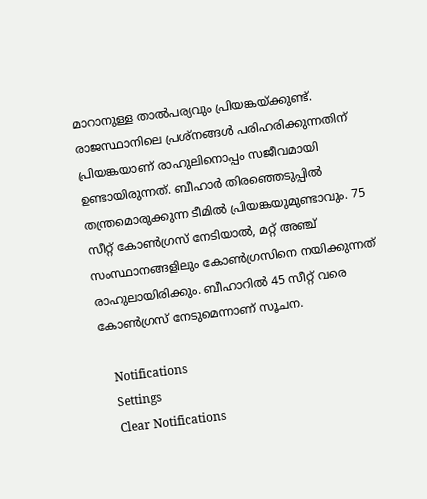മാറാനുള്ള താല്‍പര്യവും പ്രിയങ്കയ്ക്കുണ്ട്. രാജസ്ഥാനിലെ പ്രശ്‌നങ്ങള്‍ പരിഹരിക്കുന്നതിന് പ്രിയങ്കയാണ് രാഹുലിനൊപ്പം സജീവമായി ഉണ്ടായിരുന്നത്. ബീഹാര്‍ തിരഞ്ഞെടുപ്പില്‍ തന്ത്രമൊരുക്കുന്ന ടീമില്‍ പ്രിയങ്കയുമുണ്ടാവും. 75 സീറ്റ് കോണ്‍ഗ്രസ് നേടിയാല്‍, മറ്റ് അഞ്ച് സംസ്ഥാനങ്ങളിലും കോണ്‍ഗ്രസിനെ നയിക്കുന്നത് രാഹുലായിരിക്കും. ബീഹാറില്‍ 45 സീറ്റ് വരെ കോണ്‍ഗ്രസ് നേടുമെന്നാണ് സൂചന.

    Notifications
    Settings
    Clear Notifications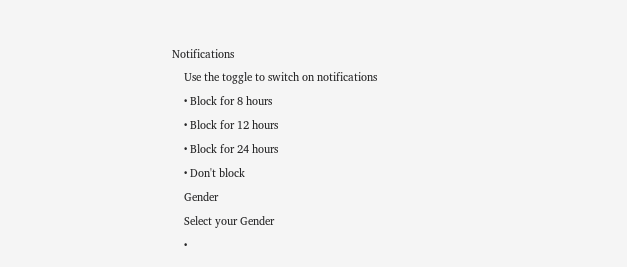Notifications
    Use the toggle to switch on notifications
    • Block for 8 hours
    • Block for 12 hours
    • Block for 24 hours
    • Don't block
    Gender
    Select your Gender
    •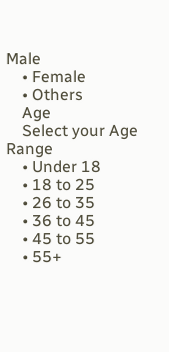Male
    • Female
    • Others
    Age
    Select your Age Range
    • Under 18
    • 18 to 25
    • 26 to 35
    • 36 to 45
    • 45 to 55
    • 55+